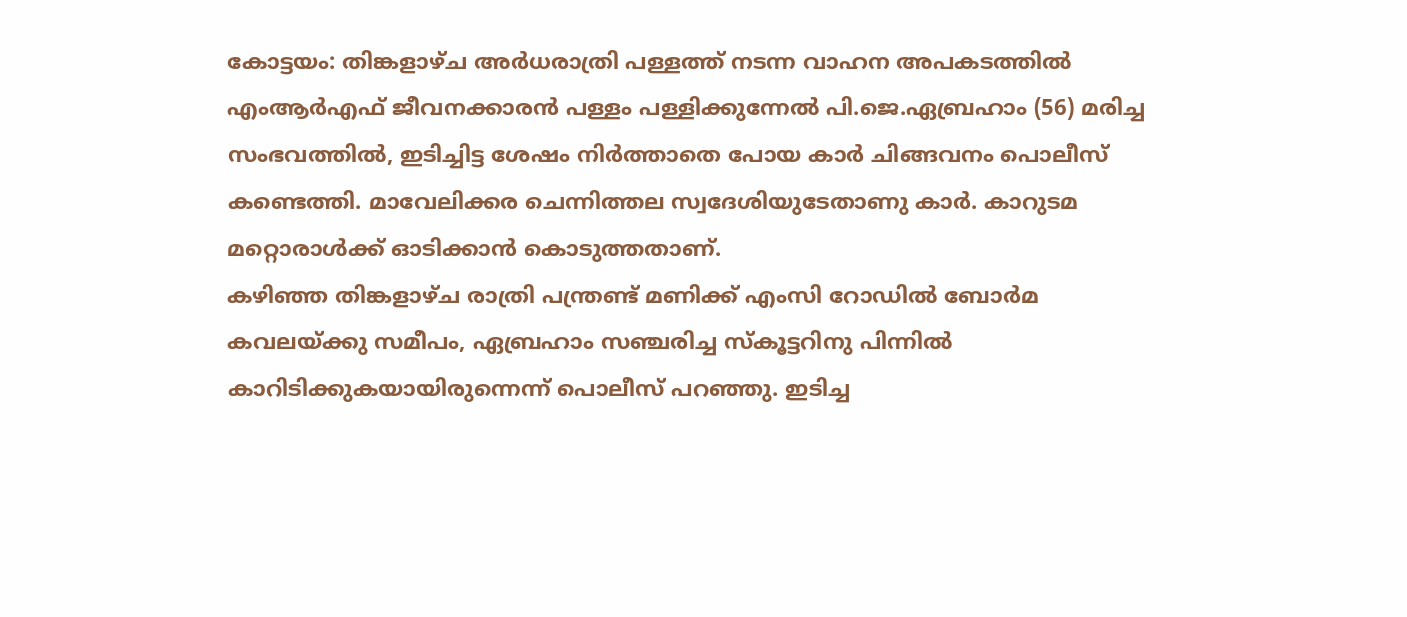കോട്ടയം: തിങ്കളാഴ്ച അർധരാത്രി പള്ളത്ത് നടന്ന വാഹന അപകടത്തിൽ എംആർഎഫ് ജീവനക്കാരൻ പള്ളം പള്ളിക്കുന്നേൽ പി.ജെ.ഏബ്രഹാം (56) മരിച്ച സംഭവത്തിൽ, ഇടിച്ചിട്ട ശേഷം നിർത്താതെ പോയ കാർ ചിങ്ങവനം പൊലീസ് കണ്ടെത്തി. മാവേലിക്കര ചെന്നിത്തല സ്വദേശിയുടേതാണു കാർ. കാറുടമ മറ്റൊരാൾക്ക് ഓടിക്കാൻ കൊടുത്തതാണ്.
കഴിഞ്ഞ തിങ്കളാഴ്ച രാത്രി പന്ത്രണ്ട് മണിക്ക് എംസി റോഡിൽ ബോർമ കവലയ്ക്കു സമീപം, ഏബ്രഹാം സഞ്ചരിച്ച സ്കൂട്ടറിനു പിന്നിൽ കാറിടിക്കുകയായിരുന്നെന്ന് പൊലീസ് പറഞ്ഞു. ഇടിച്ച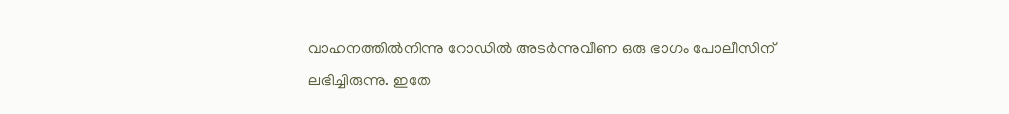വാഹനത്തിൽനിന്നു റോഡിൽ അടർന്നുവീണ ഒരു ഭാഗം പോലീസിന് ലഭിച്ചിരുന്നു. ഇതേ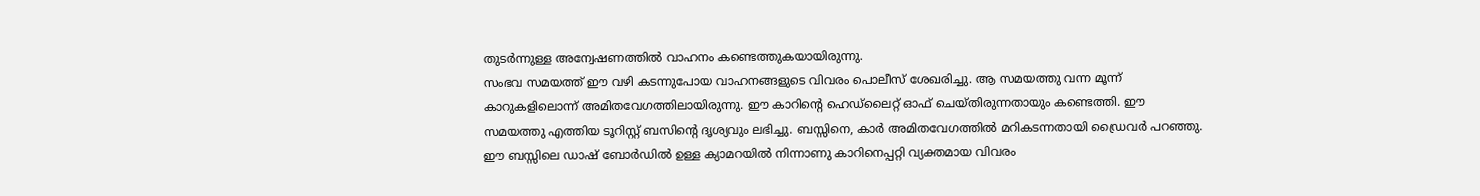തുടർന്നുള്ള അന്വേഷണത്തിൽ വാഹനം കണ്ടെത്തുകയായിരുന്നു.
സംഭവ സമയത്ത് ഈ വഴി കടന്നുപോയ വാഹനങ്ങളുടെ വിവരം പൊലീസ് ശേഖരിച്ചു. ആ സമയത്തു വന്ന മൂന്ന് കാറുകളിലൊന്ന് അമിതവേഗത്തിലായിരുന്നു. ഈ കാറിന്റെ ഹെഡ്ലൈറ്റ് ഓഫ് ചെയ്തിരുന്നതായും കണ്ടെത്തി. ഈ സമയത്തു എത്തിയ ടൂറിസ്റ്റ് ബസിന്റെ ദൃശ്യവും ലഭിച്ചു. ബസ്സിനെ, കാർ അമിതവേഗത്തിൽ മറികടന്നതായി ഡ്രൈവർ പറഞ്ഞു. ഈ ബസ്സിലെ ഡാഷ് ബോർഡിൽ ഉള്ള ക്യാമറയിൽ നിന്നാണു കാറിനെപ്പറ്റി വ്യക്തമായ വിവരം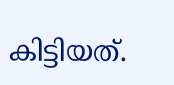കിട്ടിയത്.